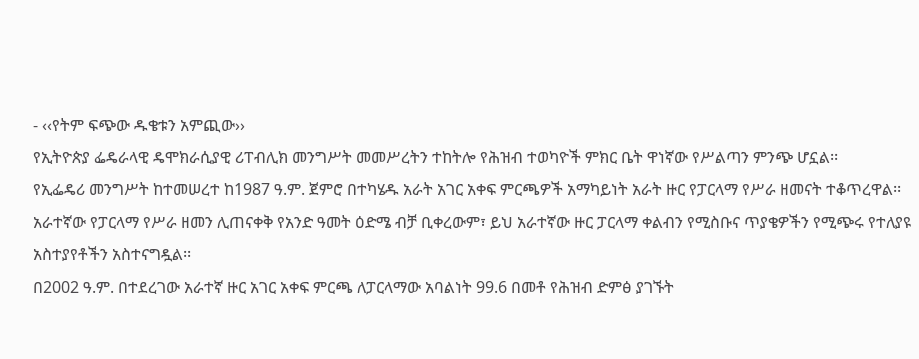- ‹‹የትም ፍጭው ዱቄቱን አምጪው››
የኢትዮጵያ ፌዴራላዊ ዴሞክራሲያዊ ሪፐብሊክ መንግሥት መመሥረትን ተከትሎ የሕዝብ ተወካዮች ምክር ቤት ዋነኛው የሥልጣን ምንጭ ሆኗል፡፡
የኢፌዴሪ መንግሥት ከተመሠረተ ከ1987 ዓ.ም. ጀምሮ በተካሄዱ አራት አገር አቀፍ ምርጫዎች አማካይነት አራት ዙር የፓርላማ የሥራ ዘመናት ተቆጥረዋል፡፡ አራተኛው የፓርላማ የሥራ ዘመን ሊጠናቀቅ የአንድ ዓመት ዕድሜ ብቻ ቢቀረውም፣ ይህ አራተኛው ዙር ፓርላማ ቀልብን የሚስቡና ጥያቄዎችን የሚጭሩ የተለያዩ አስተያየቶችን አስተናግዷል፡፡
በ2002 ዓ.ም. በተደረገው አራተኛ ዙር አገር አቀፍ ምርጫ ለፓርላማው አባልነት 99.6 በመቶ የሕዝብ ድምፅ ያገኙት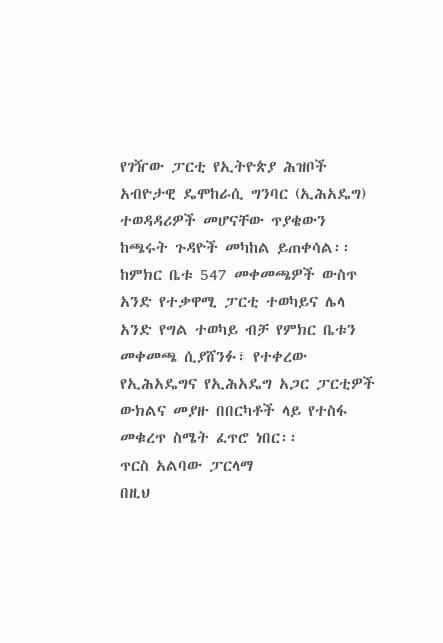የገዥው ፓርቲ የኢትዮጵያ ሕዝቦች አብዮታዊ ዴሞከራሲ ግንባር (ኢሕአዴግ) ተወዳዳሪዎች መሆናቸው ጥያቄውን ከጫሩት ጉዳዮች መካከል ይጠቀሳል፡፡
ከምክር ቤቱ 547 መቀመጫዎች ውስጥ አንድ የተቃዋሚ ፓርቲ ተወካይና ሌላ አንድ የግል ተወካይ ብቻ የምክር ቤቱን መቀመጫ ሲያሸንፉ፣ የተቀረው የኢሕአዴግና የኢሕአዴግ አጋር ፓርቲዎች ውክልና መያዙ በበርካቶች ላይ የተስፋ መቁረጥ ስሜት ፈጥሮ ነበር፡፡
ጥርስ አልባው ፓርላማ
በዚህ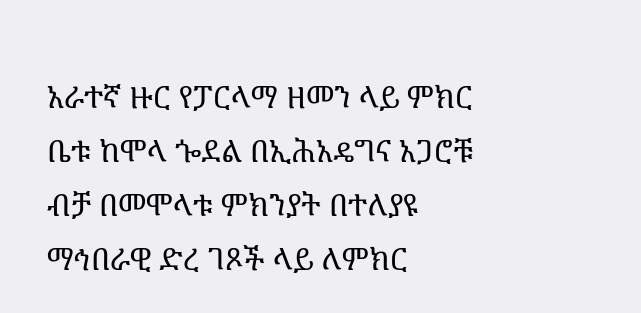አራተኛ ዙር የፓርላማ ዘመን ላይ ምክር ቤቱ ከሞላ ጐደል በኢሕአዴግና አጋሮቹ ብቻ በመሞላቱ ምክንያት በተለያዩ ማኅበራዊ ድረ ገጾች ላይ ለምክር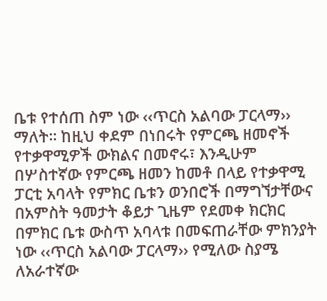ቤቱ የተሰጠ ስም ነው ‹‹ጥርስ አልባው ፓርላማ›› ማለት፡፡ ከዚህ ቀደም በነበሩት የምርጫ ዘመኖች የተቃዋሚዎች ውክልና በመኖሩ፣ እንዲሁም በሦስተኛው የምርጫ ዘመን ከመቶ በላይ የተቃዋሚ ፓርቲ አባላት የምክር ቤቱን ወንበሮች በማግኘታቸውና በአምስት ዓመታት ቆይታ ጊዜም የደመቀ ክርክር በምክር ቤቱ ውስጥ አባላቱ በመፍጠራቸው ምክንያት ነው ‹‹ጥርስ አልባው ፓርላማ›› የሚለው ስያሜ ለአራተኛው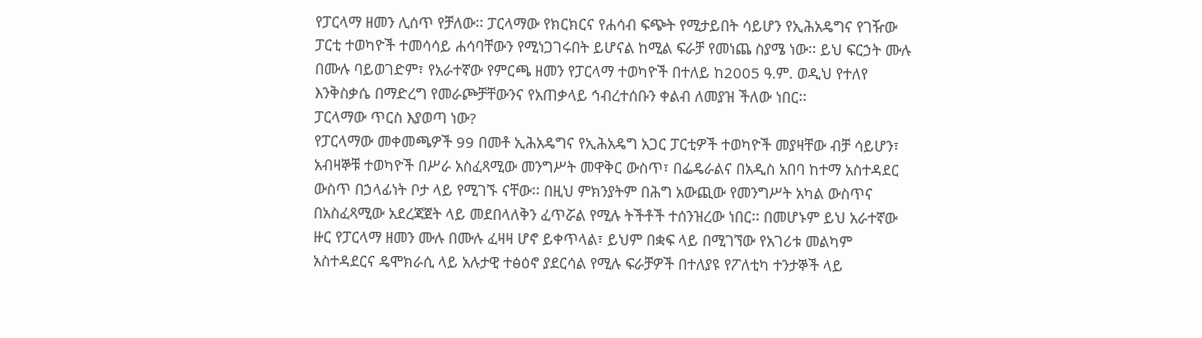የፓርላማ ዘመን ሊሰጥ የቻለው፡፡ ፓርላማው የክርክርና የሐሳብ ፍጭት የሚታይበት ሳይሆን የኢሕአዴግና የገዥው ፓርቲ ተወካዮች ተመሳሳይ ሐሳባቸውን የሚነጋገሩበት ይሆናል ከሚል ፍራቻ የመነጨ ስያሜ ነው፡፡ ይህ ፍርኃት ሙሉ በሙሉ ባይወገድም፣ የአራተኛው የምርጫ ዘመን የፓርላማ ተወካዮች በተለይ ከ2005 ዓ.ም. ወዲህ የተለየ እንቅስቃሴ በማድረግ የመራጮቻቸውንና የአጠቃላይ ኅብረተሰቡን ቀልብ ለመያዝ ችለው ነበር፡፡
ፓርላማው ጥርስ እያወጣ ነው?
የፓርላማው መቀመጫዎች 99 በመቶ ኢሕአዴግና የኢሕአዴግ አጋር ፓርቲዎች ተወካዮች መያዛቸው ብቻ ሳይሆን፣ አብዛኞቹ ተወካዮች በሥራ አስፈጻሚው መንግሥት መዋቅር ውስጥ፣ በፌዴራልና በአዲስ አበባ ከተማ አስተዳደር ውስጥ በኃላፊነት ቦታ ላይ የሚገኙ ናቸው፡፡ በዚህ ምክንያትም በሕግ አውጪው የመንግሥት አካል ውስጥና በአስፈጻሚው አደረጃጀት ላይ መደበላለቅን ፈጥሯል የሚሉ ትችቶች ተሰንዝረው ነበር፡፡ በመሆኑም ይህ አራተኛው ዙር የፓርላማ ዘመን ሙሉ በሙሉ ፈዛዛ ሆኖ ይቀጥላል፣ ይህም በቋፍ ላይ በሚገኘው የአገሪቱ መልካም አስተዳደርና ዴሞክራሲ ላይ አሉታዊ ተፅዕኖ ያደርሳል የሚሉ ፍራቻዎች በተለያዩ የፖለቲካ ተንታኞች ላይ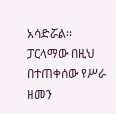አሳድሯል፡፡ ፓርላማው በዚህ በተጠቀሰው የሥራ ዘመን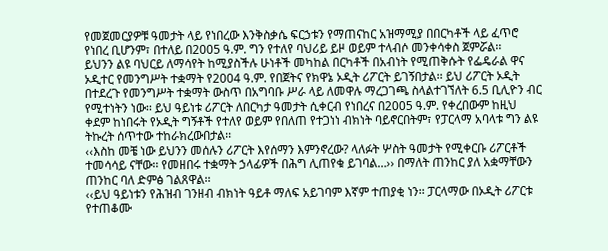የመጀመርያዎቹ ዓመታት ላይ የነበረው እንቅስቃሴ ፍርኃቱን የማጠናከር አዝማሚያ በበርካቶች ላይ ፈጥሮ የነበረ ቢሆንም፣ በተለይ በ2005 ዓ.ም. ግን የተለየ ባህሪይ ይዞ ወይም ተላብሶ መንቀሳቀስ ጀምሯል፡፡
ይህንን ልዩ ባህርይ ለማሳየት ከሚያስችሉ ሁነቶች መካከል በርካቶች በአብነት የሚጠቅሱት የፌዴራል ዋና ኦዲተር የመንግሥት ተቋማት የ2004 ዓ.ም. የበጀትና የክዋኔ ኦዲት ሪፖርት ይገኝበታል፡፡ ይህ ሪፖርት ኦዲት በተደረጉ የመንግሥት ተቋማት ውስጥ በአግባቡ ሥራ ላይ ለመዋሉ ማረጋገጫ ስላልተገኘለት 6.5 ቢሊዮን ብር የሚተነትን ነው፡፡ ይህ ዓይነቱ ሪፖርት ለበርካታ ዓመታት ሲቀርብ የነበረና በ2005 ዓ.ም. የቀረበውም ከዚህ ቀደም ከነበሩት የኦዲት ግኝቶች የተለየ ወይም የበለጠ የተጋነነ ብክነት ባይኖርበትም፣ የፓርላማ አባላቱ ግን ልዩ ትኩረት ሰጥተው ተከራክረውበታል፡፡
‹‹እስከ መቼ ነው ይህንን መሰሉን ሪፖርት እየሰማን እምንኖረው? ላለፉት ሦስት ዓመታት የሚቀርቡ ሪፖርቶች ተመሳሳይ ናቸው፡፡ የመዘበሩ ተቋማት ኃላፊዎች በሕግ ሊጠየቁ ይገባል…›› በማለት ጠንከር ያለ አቋማቸውን ጠንከር ባለ ድምፅ ገልጸዋል፡፡
‹‹ይህ ዓይነቱን የሕዝብ ገንዘብ ብክነት ዓይቶ ማለፍ አይገባም እኛም ተጠያቂ ነን፡፡ ፓርላማው በኦዲት ሪፖርቱ የተጠቆሙ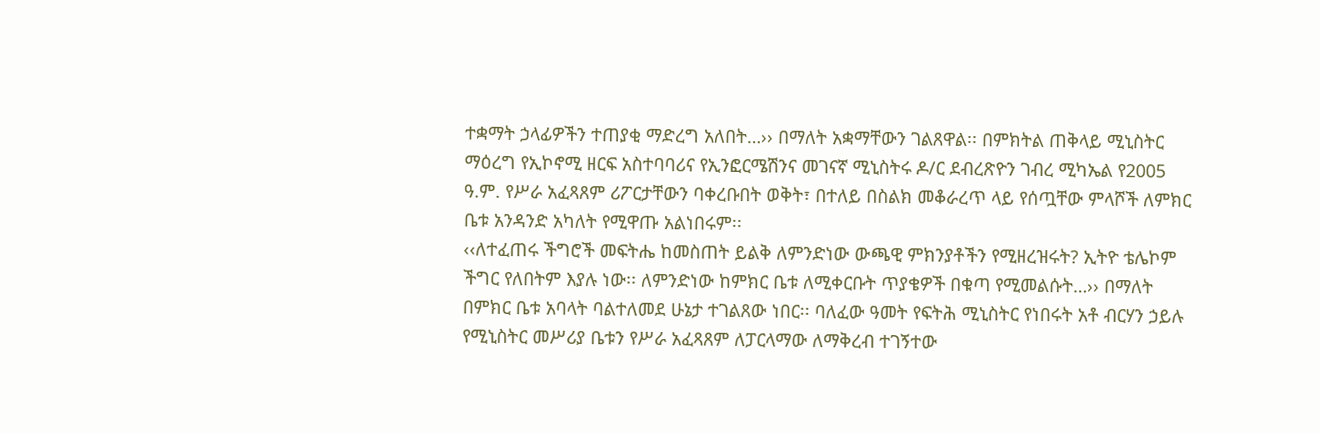ተቋማት ኃላፊዎችን ተጠያቂ ማድረግ አለበት…›› በማለት አቋማቸውን ገልጸዋል፡፡ በምክትል ጠቅላይ ሚኒስትር ማዕረግ የኢኮኖሚ ዘርፍ አስተባባሪና የኢንፎርሜሽንና መገናኛ ሚኒስትሩ ዶ/ር ደብረጽዮን ገብረ ሚካኤል የ2005 ዓ.ም. የሥራ አፈጻጸም ሪፖርታቸውን ባቀረቡበት ወቅት፣ በተለይ በስልክ መቆራረጥ ላይ የሰጧቸው ምላሾች ለምክር ቤቱ አንዳንድ አካለት የሚዋጡ አልነበሩም፡፡
‹‹ለተፈጠሩ ችግሮች መፍትሔ ከመስጠት ይልቅ ለምንድነው ውጫዊ ምክንያቶችን የሚዘረዝሩት? ኢትዮ ቴሌኮም ችግር የለበትም እያሉ ነው፡፡ ለምንድነው ከምክር ቤቱ ለሚቀርቡት ጥያቄዎች በቁጣ የሚመልሱት…›› በማለት በምክር ቤቱ አባላት ባልተለመደ ሁኔታ ተገልጸው ነበር፡፡ ባለፈው ዓመት የፍትሕ ሚኒስትር የነበሩት አቶ ብርሃን ኃይሉ የሚኒስትር መሥሪያ ቤቱን የሥራ አፈጻጸም ለፓርላማው ለማቅረብ ተገኝተው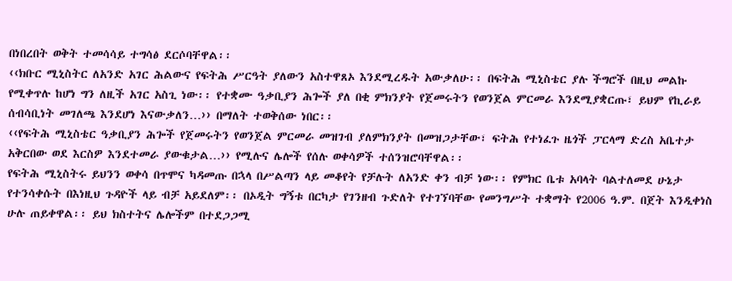በነበረበት ወቅት ተመሳሳይ ተግሳፅ ደርሶባቸዋል፡፡
‹‹ክቡር ሚኒስትር ለአንድ አገር ሕልውና የፍትሕ ሥርዓት ያለውን አስተዋጸኦ እንደሚረዱት አውቃለሁ፡፡ በፍትሕ ሚኒስቴር ያሉ ችግሮች በዚህ መልኩ የሚቀጥሉ ከሆነ ግን ለዚች አገር አስጊ ነው፡፡ የተቋሙ ዓቃቢያን ሕጐች ያለ በቂ ምክንያት የጀመሩትን የወንጀል ምርመራ እንደሚያቋርጡ፣ ይህም የኪራይ ሰብሳቢነት መገለጫ እንደሆነ እናውቃለን…›› በማለት ተወቅሰው ነበር፡፡
‹‹የፍትሕ ሚኒስቴር ዓቃቢያን ሕጐች የጀመሩትን የወንጀል ምርመራ መዝገብ ያለምክንያት በመዝጋታቸው፣ ፍትሕ የተነፈጉ ዜጎች ፓርላማ ድረስ አቤተታ አቅርበው ወደ እርስዎ እንደተመራ ያውቁታል…›› የሚሉና ሌሎች የሰሉ ወቀሳዎች ተሰንዝሮባቸዋል፡፡
የፍትሕ ሚኒስትሩ ይህንን ወቀሳ በጥሞና ካዳመጡ በኋላ በሥልጣን ላይ መቆየት የቻሉት ለአንድ ቀን ብቻ ነው፡፡ የምክር ቤቱ አባላት ባልተለመደ ሁኔታ የተንሳቀሱት በእነዚህ ጉዳዮች ላይ ብቻ አይደለም፡፡ በኦዲት ግኝቱ በርካታ የገንዘብ ጉድለት የተገኘባቸው የመንግሥት ተቋማት የ2006 ዓ.ም. በጀት እንዲቀነስ ሁሉ ጠይቀዋል፡፡ ይህ ክስተትና ሌሎችም በተደጋጋሚ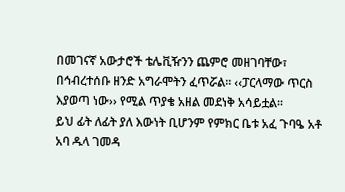በመገናኛ አውታሮች ቴሌቪዥንን ጨምሮ መዘገባቸው፣ በኅብረተሰቡ ዘንድ አግራሞትን ፈጥሯል፡፡ ‹‹ፓርላማው ጥርስ እያወጣ ነው›› የሚል ጥያቄ አዘል መደነቅ አሳይቷል፡፡
ይህ ፊት ለፊት ያለ እውነት ቢሆንም የምክር ቤቱ አፈ ጉባዔ አቶ አባ ዱላ ገመዳ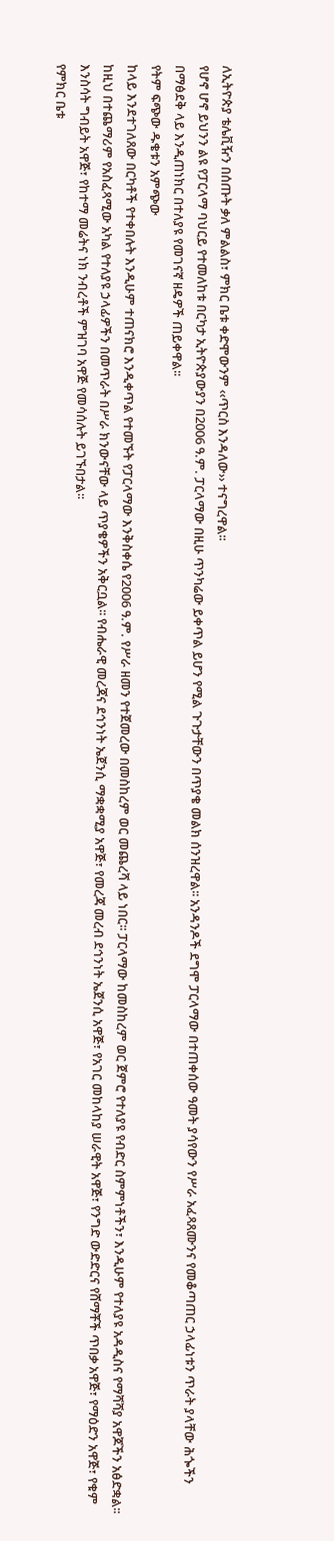ለኢትዮጵያ ቴሌቪዥን በሰጡት ቃለ ምልልስ፣ ምክር ቤቱ ቀድሞውንም ‹‹ጥርስ እንዳለው›› ተናግረዋል፡፡
የሆኖ ሆኖ ይህንን ልዩ የፓርላማ ባህርይ የተመለከቱ በርካታ ኢትዮጵያውያን በ2006 ዓ.ም. ፓርላማው በዚሁ ጥንካሬው ይቀጥል ይሆን የሚል ጉጉታቸውን በጥያቄ መልክ ሰንዝረዋል፡፡ አንዳንዶች ደግሞ ፓርላማው በተጠቀሰው ዓመት ያሳየውን የሥራ አፈጻጸሙንና የመቆጣጠር ኃላፊነቱን ጥራት ያላቸው ሕጐችን በማፅደቅ ላይ እንዲጠነክር በተለያዩ የመገናኛ ዘዴዎች ጠይቀዋል፡፡
የትም ፍጭው ዱቄቱን አምጭው
ከላይ እንደተገለጸው በርካቶች የተቀበሉት እንዲሁም ተጠናክሮ እንዲቀጥል የተመኙት የፓርላማው እንቅስቀሴ የ2006 ዓ.ም. የሥራ ዘመን የተጀመረው በመስከረም ወር መጨረሻ ላይ ነበር፡፡ ፓርላማው ከመስከረም ወር ጀምሮ የተለያዩ የብድር ስምምነቶችን፣ እንዲሁም የተለያዩ አዳዲስና የማሻሻያ አዋጆችን አፅድቋል፡፡ ከዚህ በተጨማሪም የአስፈጻሚው አካል የተለያዩ ኃላፊዎችን በመጥራት በሥራ ክንውናቸው ላይ ጥያቄዎችን አቅርቧል፡፡ የብሔራዊ መረጃና ደኅንነት ኤጀንሲ ማቋቋሚያ አዋጅ፣ የመረጃ መረብ ደኅንነት ኤጀንሲ አዋጅ፣ የአገር መከላከያ ሠራዊት አዋጅ፣ የንግድ ውድድርና የሸማቾች ጥበቃ አዋጅ፣ የማዕድን አዋጅ፣ የቁም እንስሳት ግብይት አዋጅ፣ የከተማ መሬትና ነክ ንብረቶች ምዝገባ አዋጅ የመሳሰሉት ይገኙበታል፡፡
የምክር ቤቱ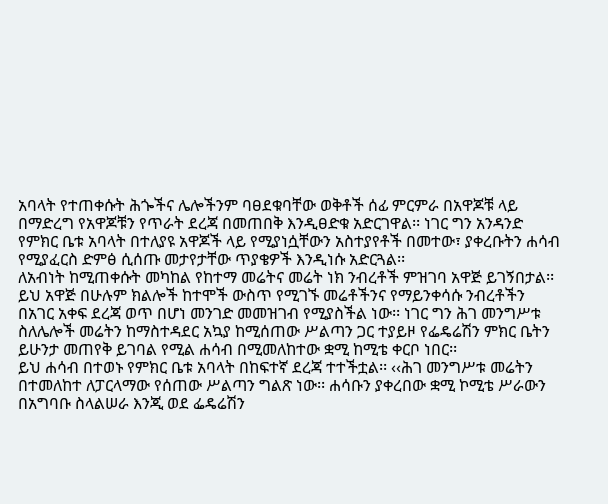አባላት የተጠቀሱት ሕጐችና ሌሎችንም ባፀደቁባቸው ወቅቶች ሰፊ ምርምራ በአዋጆቹ ላይ በማድረግ የአዋጆቹን የጥራት ደረጃ በመጠበቅ እንዲፀድቁ አድርገዋል፡፡ ነገር ግን አንዳንድ የምክር ቤቱ አባላት በተለያዩ አዋጆች ላይ የሚያነሷቸውን አስተያየቶች በመተው፣ ያቀረቡትን ሐሳብ የሚያፈርስ ድምፅ ሲሰጡ መታየታቸው ጥያቄዎች እንዲነሱ አድርጓል፡፡
ለአብነት ከሚጠቀሱት መካከል የከተማ መሬትና መሬት ነክ ንብረቶች ምዝገባ አዋጅ ይገኝበታል፡፡ ይህ አዋጅ በሁሉም ክልሎች ከተሞች ውስጥ የሚገኙ መሬቶችንና የማይንቀሳሱ ንብረቶችን በአገር አቀፍ ደረጃ ወጥ በሆነ መንገድ መመዝገብ የሚያስችል ነው፡፡ ነገር ግን ሕገ መንግሥቱ ስለሌሎች መሬትን ከማስተዳደር አኳያ ከሚሰጠው ሥልጣን ጋር ተያይዞ የፌዴሬሽን ምክር ቤትን ይሁንታ መጠየቅ ይገባል የሚል ሐሳብ በሚመለከተው ቋሚ ከሚቴ ቀርቦ ነበር፡፡
ይህ ሐሳብ በተወኑ የምክር ቤቱ አባላት በከፍተኛ ደረጃ ተተችቷል፡፡ ‹‹ሕገ መንግሥቱ መሬትን በተመለከተ ለፓርላማው የሰጠው ሥልጣን ግልጽ ነው፡፡ ሐሳቡን ያቀረበው ቋሚ ኮሚቴ ሥራውን በአግባቡ ስላልሠራ እንጂ ወደ ፌዴሬሽን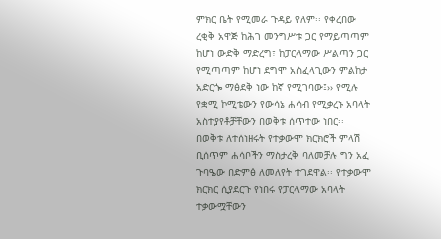ምክር ቤት የሚመራ ጉዳይ የለም፡፡ የቀረበው ረቂቅ አዋጅ ከሕገ መንግሥቱ ጋር የማይጣጣም ከሆነ ውድቅ ማድረግ፣ ከፓርላማው ሥልጣን ጋር የሚጣጣም ከሆነ ደግሞ አስፈላጊውን ምልከታ አድርጐ ማፅደቅ ነው ከኛ የሚገባው፤›› የሚሉ የቋሚ ኮሚቴውን የውሳኔ ሐሳብ የሚቃረኑ አባላት አስተያየቶቻቸውን በወቅቱ ሰጥተው ነበር፡፡
በወቅቱ ለተሰነዘሩት የተቃውሞ ክርክሮች ምላሽ ቢሰጥም ሐሳቦችን ማስታረቅ ባለመቻሉ ግን አፈ ጉባዔው በድምፅ ለመለየት ተገደዋል፡፡ የተቃውሞ ክርክር ሲያደርጉ የነበሩ የፓርላማው አባላት ተቃውሟቸውን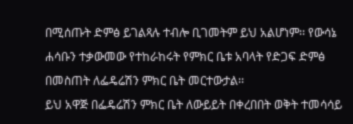በሚሰጡት ድምፅ ይገልጻሉ ተብሎ ቢገመትም ይህ አልሆነም፡፡ የውሳኔ ሐሳቡን ተቃውመው የተከራከሩት የምክር ቤቱ አባላት የድጋፍ ድምፅ በመስጠት ለፌዴሬሽን ምክር ቤት መርተውታል፡፡
ይህ አዋጅ በፌዴሬሽን ምክር ቤት ለውይይት በቀረበበት ወቅት ተመሳሳይ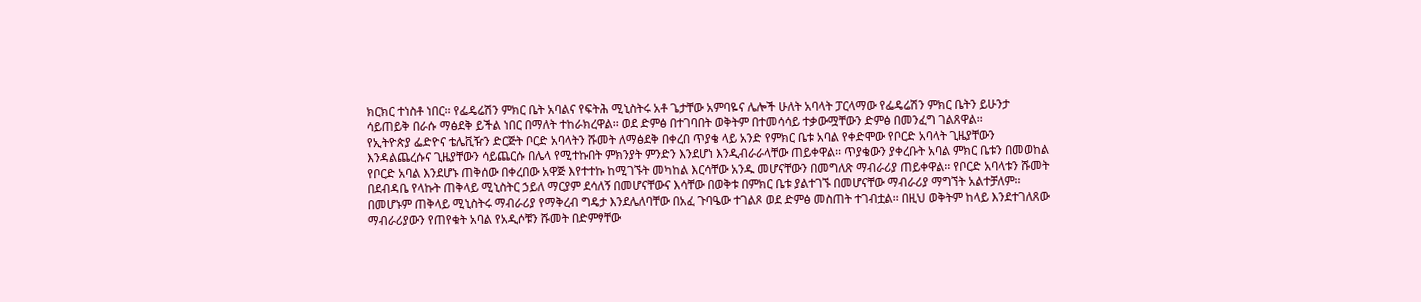ክርክር ተነስቶ ነበር፡፡ የፌዴሬሽን ምክር ቤት አባልና የፍትሕ ሚኒስትሩ አቶ ጌታቸው አምባዬና ሌሎች ሁለት አባላት ፓርላማው የፌዴሬሽን ምክር ቤትን ይሁንታ ሳይጠይቅ በራሱ ማፅደቅ ይችል ነበር በማለት ተከራክረዋል፡፡ ወደ ድምፅ በተገባበት ወቅትም በተመሳሳይ ተቃውሟቸውን ድምፅ በመንፈግ ገልጸዋል፡፡
የኢትዮጵያ ፌድዮና ቴሌቪዥን ድርጅት ቦርድ አባላትን ሹመት ለማፅደቅ በቀረበ ጥያቄ ላይ አንድ የምክር ቤቱ አባል የቀድሞው የቦርድ አባላት ጊዜያቸውን እንዳልጨረሱና ጊዜያቸውን ሳይጨርሱ በሌላ የሚተኩበት ምክንያት ምንድን እንደሆነ እንዲብራራላቸው ጠይቀዋል፡፡ ጥያቄውን ያቀረቡት አባል ምክር ቤቱን በመወከል የቦርድ አባል እንደሆኑ ጠቅሰው በቀረበው አዋጅ እየተተኩ ከሚገኙት መካከል እርሳቸው አንዱ መሆናቸውን በመግለጽ ማብራሪያ ጠይቀዋል፡፡ የቦርድ አባላቱን ሹመት በደብዳቤ የላኩት ጠቅላይ ሚኒስትር ኃይለ ማርያም ደሳለኝ በመሆናቸውና እሳቸው በወቅቱ በምክር ቤቱ ያልተገኙ በመሆናቸው ማብራሪያ ማግኘት አልተቻለም፡፡ በመሆኑም ጠቅላይ ሚኒስትሩ ማብራሪያ የማቅረብ ግዴታ እንደሌለባቸው በአፈ ጉባዔው ተገልጾ ወደ ድምፅ መስጠት ተገብቷል፡፡ በዚህ ወቅትም ከላይ እንደተገለጸው ማብራሪያውን የጠየቁት አባል የአዲሶቹን ሹመት በድምፃቸው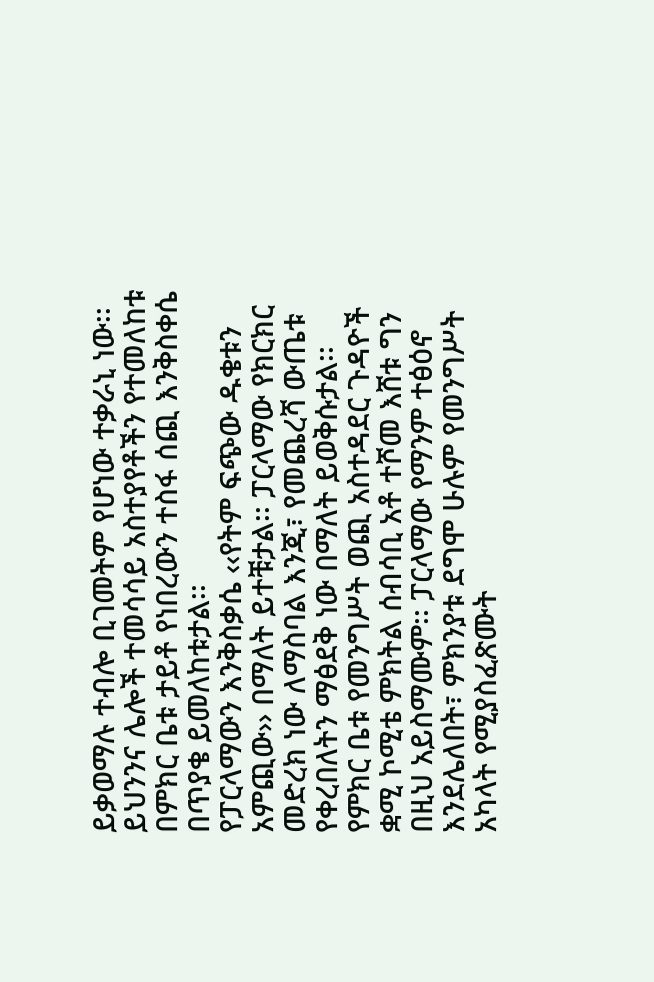ይቃወማሉ ተብሎ ቢገመትም የሆነው ተቃራኒ ነው፡፡ ይህንንና ሌሎች ተመሳሳይ አስተያየቶችን የተመለከቱ በምክር ቤቱ ታይቶ የነበረውን ተስፋ ሰጪ እንቅስቀሴ በጥያቄ ይመለከቱታል፡፡
የፓርላማውን እንቅስቃሴ ‹‹የትም ፍጭው ዱቄቱን አምጪው›› በማለት ይተቹታል፡፡ ፓርላማው የክርክር መድረክ ነው ለማስባል እንጂ፣ የመጨረሻ ውጤቱ የቀረበለትን ማፅደቅ ነው በማለት ይወቅሱታል፡፡
የምክር ቤቱ የመንግሥት ወጪ አስተዳደር ጉዳዮች ቋሚ ኮሚቴ ምክትል ሰብሳቢ አቶ ተሾመ እሸቱ ግን በዚህ አይስማሙም፡፡ ፓርላማው የማንም ተፅዕኖ እንደሌለበት፣ ምክንያቱ ደግሞ ሁሉም የመንግሥት አካላት የሚያስፈጽሙት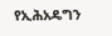የኢሕአዴግን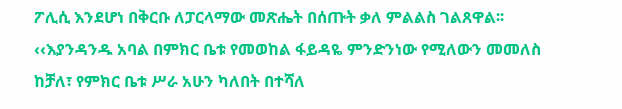ፖሊሲ እንደሆነ በቅርቡ ለፓርላማው መጽሔት በሰጡት ቃለ ምልልስ ገልጸዋል፡፡
‹‹እያንዳንዱ አባል በምክር ቤቱ የመወከል ፋይዳዬ ምንድንነው የሚለውን መመለስ ከቻለ፣ የምክር ቤቱ ሥራ አሁን ካለበት በተሻለ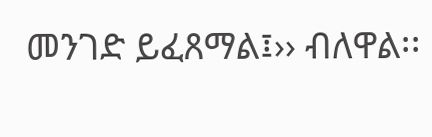መንገድ ይፈጸማል፤›› ብለዋል፡፡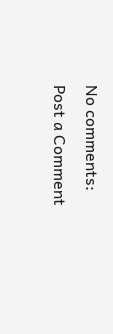No comments:
Post a Comment